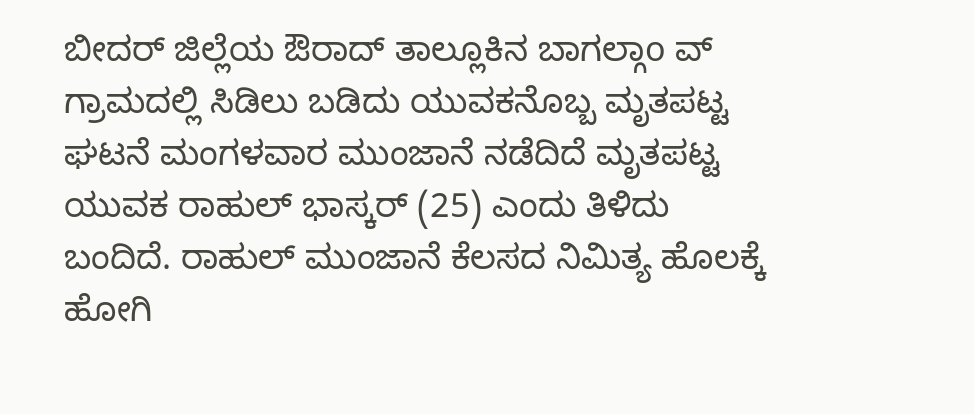ಬೀದರ್ ಜಿಲ್ಲೆಯ ಔರಾದ್ ತಾಲ್ಲೂಕಿನ ಬಾಗಲ್ಗಾo ವ್ ಗ್ರಾಮದಲ್ಲಿ ಸಿಡಿಲು ಬಡಿದು ಯುವಕನೊಬ್ಬ ಮೃತಪಟ್ಟ ಘಟನೆ ಮಂಗಳವಾರ ಮುಂಜಾನೆ ನಡೆದಿದೆ ಮೃತಪಟ್ಟ ಯುವಕ ರಾಹುಲ್ ಭಾಸ್ಕರ್ (25) ಎಂದು ತಿಳಿದು ಬಂದಿದೆ. ರಾಹುಲ್ ಮುಂಜಾನೆ ಕೆಲಸದ ನಿಮಿತ್ಯ ಹೊಲಕ್ಕೆ ಹೋಗಿ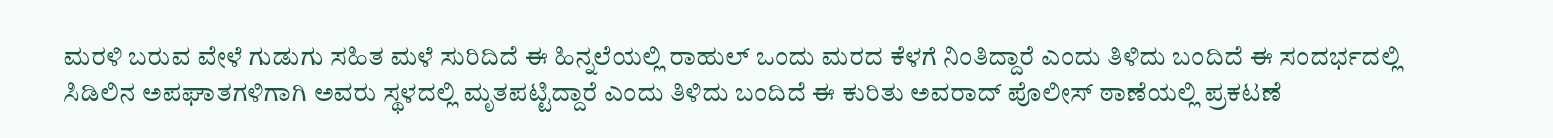ಮರಳಿ ಬರುವ ವೇಳೆ ಗುಡುಗು ಸಹಿತ ಮಳೆ ಸುರಿದಿದೆ ಈ ಹಿನ್ನಲೆಯಲ್ಲಿ ರಾಹುಲ್ ಒಂದು ಮರದ ಕೆಳಗೆ ನಿಂತಿದ್ದಾರೆ ಎಂದು ತಿಳಿದು ಬಂದಿದೆ ಈ ಸಂದರ್ಭದಲ್ಲಿ ಸಿಡಿಲಿನ ಅಪಘಾತಗಳಿಗಾಗಿ ಅವರು ಸ್ಥಳದಲ್ಲಿ ಮೃತಪಟ್ಟಿದ್ದಾರೆ ಎಂದು ತಿಳಿದು ಬಂದಿದೆ ಈ ಕುರಿತು ಅವರಾದ್ ಪೊಲೀಸ್ ಠಾಣೆಯಲ್ಲಿ ಪ್ರಕಟಣೆ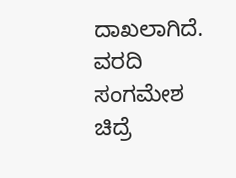ದಾಖಲಾಗಿದೆ.
ವರದಿ ಸಂಗಮೇಶ ಚಿದ್ರೆ